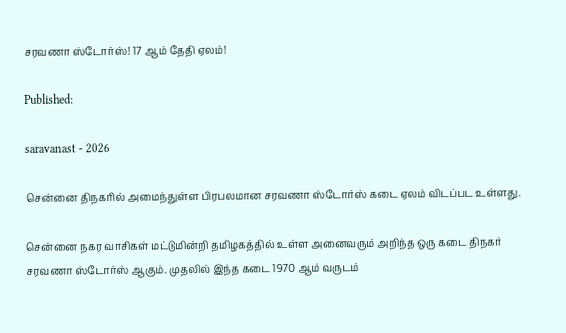சரவணா ஸ்டோர்ஸ்! 17 ஆம் தேதி ஏலம்!

Published:

saravanast - 2026

சென்னை திநகரில் அமைந்துள்ள பிரபலமான சரவணா ஸ்டோர்ஸ் கடை ஏலம் விடப்பட உள்ளது.

சென்னை நகர வாசிகள் மட்டுமின்றி தமிழகத்தில் உள்ள அனைவரும் அறிந்த ஒரு கடை திநகர் சரவணா ஸ்டோர்ஸ் ஆகும். முதலில் இந்த கடை 1970 ஆம் வருடம்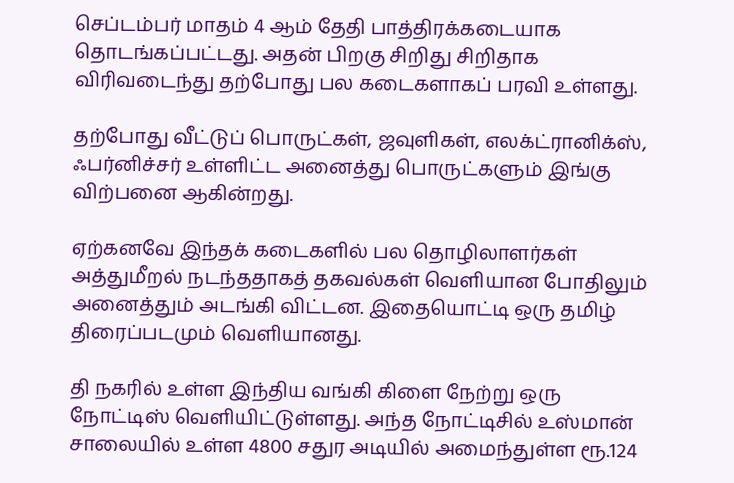செப்டம்பர் மாதம் 4 ஆம் தேதி பாத்திரக்கடையாக தொடங்கப்பட்டது. அதன் பிறகு சிறிது சிறிதாக விரிவடைந்து தற்போது பல கடைகளாகப் பரவி உள்ளது.

தற்போது வீட்டுப் பொருட்கள், ஜவுளிகள், எலக்ட்ரானிக்ஸ், ஃபர்னிச்சர் உள்ளிட்ட அனைத்து பொருட்களும் இங்கு விற்பனை ஆகின்றது.

ஏற்கனவே இந்தக் கடைகளில் பல தொழிலாளர்கள் அத்துமீறல் நடந்ததாகத் தகவல்கள் வெளியான போதிலும் அனைத்தும் அடங்கி விட்டன. இதையொட்டி ஒரு தமிழ் திரைப்படமும் வெளியானது.

தி நகரில் உள்ள இந்திய வங்கி கிளை நேற்று ஒரு நோட்டிஸ் வெளியிட்டுள்ளது. அந்த நோட்டிசில் உஸ்மான் சாலையில் உள்ள 4800 சதுர அடியில் அமைந்துள்ள ரூ.124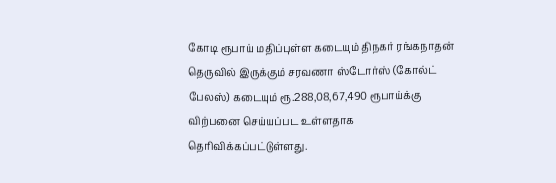கோடி ரூபாய் மதிப்புள்ள கடையும் திநகர் ரங்கநாதன் தெருவில் இருக்கும் சரவணா ஸ்டோர்ஸ் (கோல்ட் பேலஸ்) கடையும் ரூ.288,08,67,490 ரூபாய்க்கு விற்பனை செய்யப்பட உள்ளதாக தெரிவிக்கப்பட்டுள்ளது.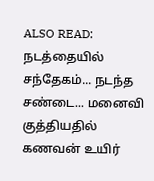ALSO READ:  நடத்தையில் சந்தேகம்... நடந்த சண்டை... மனைவி குத்தியதில் கணவன் உயிர்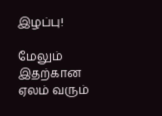இழப்பு!

மேலும் இதற்கான ஏலம் வரும்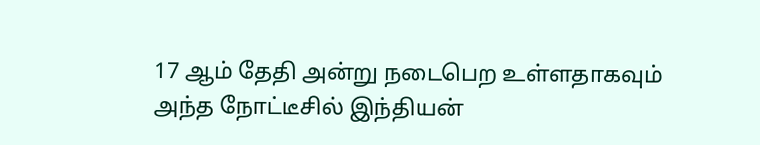17 ஆம் தேதி அன்று நடைபெற உள்ளதாகவும் அந்த நோட்டீசில் இந்தியன்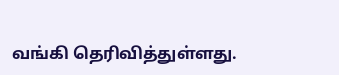வங்கி தெரிவித்துள்ளது.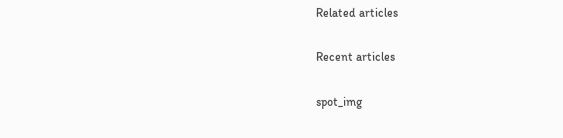Related articles

Recent articles

spot_img